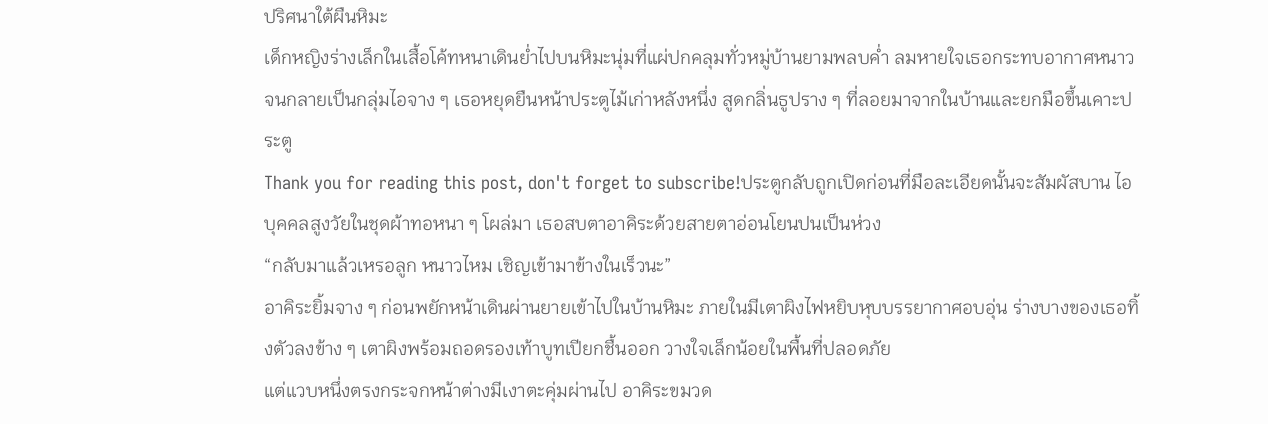ปริศนาใต้ผืนหิมะ
เด็กหญิงร่างเล็กในเสื้อโค้ทหนาเดินย่ำไปบนหิมะนุ่มที่แผ่ปกคลุมทั่วหมู่บ้านยามพลบค่ำ ลมหายใจเธอกระทบอากาศหนาวจนกลายเป็นกลุ่มไอจาง ๆ เธอหยุดยืนหน้าประตูไม้เก่าหลังหนึ่ง สูดกลิ่นธูปราง ๆ ที่ลอยมาจากในบ้านและยกมือขึ้นเคาะประตู
Thank you for reading this post, don't forget to subscribe!ประตูกลับถูกเปิดก่อนที่มือละเอียดนั้นจะสัมผัสบาน ไอบุคคลสูงวัยในชุดผ้าทอหนา ๆ โผล่มา เธอสบตาอาคิระด้วยสายตาอ่อนโยนปนเป็นห่วง
“กลับมาแล้วเหรอลูก หนาวไหม เชิญเข้ามาข้างในเร็วนะ”
อาคิระยิ้มจาง ๆ ก่อนพยักหน้าเดินผ่านยายเข้าไปในบ้านหิมะ ภายในมีเตาผิงไฟหยิบหุบบรรยากาศอบอุ่น ร่างบางของเธอทิ้งตัวลงข้าง ๆ เตาผิงพร้อมถอดรองเท้าบูทเปียกชื้นออก วางใจเล็กน้อยในพื้นที่ปลอดภัย
แต่แวบหนึ่งตรงกระจกหน้าต่างมีเงาตะคุ่มผ่านไป อาคิระขมวด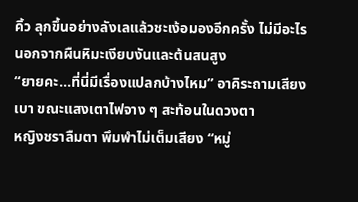คิ้ว ลุกขึ้นอย่างลังเลแล้วชะเง้อมองอีกครั้ง ไม่มีอะไร นอกจากผืนหิมะเงียบงันและต้นสนสูง
“ยายคะ…ที่นี่มีเรื่องแปลกบ้างไหม” อาคิระถามเสียงเบา ขณะแสงเตาไฟจาง ๆ สะท้อนในดวงตา
หญิงชราลืมตา พึมพำไม่เต็มเสียง “หมู่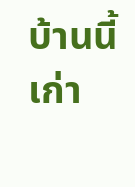บ้านนี้เก่า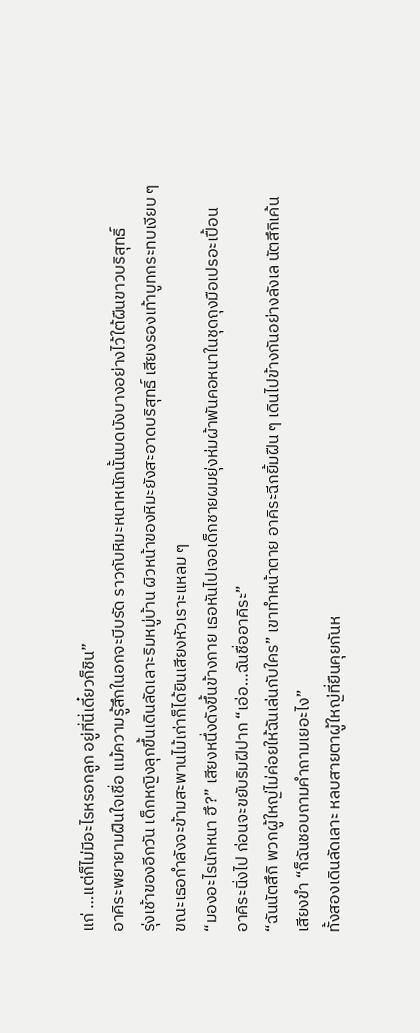แก่ …แต่ก็ไม่มีอะไรหรอกลูก อยู่ที่นี่เดี๋ยวก็ชิน”
อาคิระพยายามฝืนใจเชื่อ แม้ความรู้สึกในอกจะบีบรัด ราวกับหิมะหนาหนักนั้นบดบังบางอย่างไว้ใต้ผืนขาวบริสุทธิ์
รุ่งเช้าของอีกวัน เด็กหญิงลุกขึ้นเดินลัดเลาะริมหมู่บ้าน ผิวหน้าของหิมะยังสะอาดบริสุทธิ์ เสียงรองเท้าบูทกระทบเงียบ ๆ ขณะเธอกำลังจะข้ามสะพานไม้เก่าก็ได้ยินเสียงหัวเราะแหลม ๆ
“มองอะไรนักหนา ฮึ?” เสียงหนึ่งดังขึ้นข้างกาย เธอหันไปเจอเด็กชายผมยุ่งห่มผ้าพันคอหนาในชุดถุงมือเปรอะเปื้อน
อาคิระนิ่งไป ก่อนจะขยับริมฝีปาก “เอ่อ…ฉันชื่ออาคิระ”
“ฉันนัตสึกิ พวกผู้ใหญ่ไม่ค่อยให้ฉันเล่นกับใคร” เขาทำหน้าตาย อาคิระฉีกยิ้มฝืน ๆ เดินไปข้างกันอย่างลังเล นัตสึกิเค้นเสียงขำ “ก็ฉันชอบถามคำถามเยอะไง”
ทั้งสองเดินลัดเลาะ หลบสายตาผู้ใหญ่ที่ยืนคุยกันห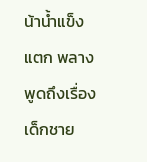น้าน้ำแข็งแตก พลางพูดถึงเรื่องเด็กชาย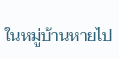ในหมู่บ้านหายไป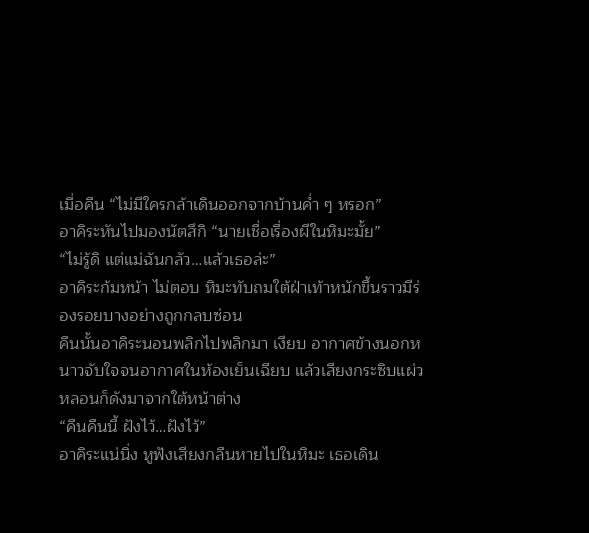เมื่อคืน “ไม่มีใครกล้าเดินออกจากบ้านค่ำ ๆ หรอก”
อาคิระหันไปมองนัตสึกิ “นายเชื่อเรื่องผีในหิมะมั้ย”
“ไม่รู้ดิ แต่แม่ฉันกลัว…แล้วเธอล่ะ”
อาคิระก้มหน้า ไม่ตอบ หิมะทับถมใต้ฝ่าเท้าหนักขึ้นราวมีร่องรอยบางอย่างถูกกลบซ่อน
คืนนั้นอาคิระนอนพลิกไปพลิกมา เงียบ อากาศข้างนอกหนาวจับใจจนอากาศในห้องเย็นเฉียบ แล้วเสียงกระซิบแผ่วหลอนก็ดังมาจากใต้หน้าต่าง
“คืนคืนนี้ ฝังไว้…ฝังไว้”
อาคิระแน่นิ่ง หูฟังเสียงกลืนหายไปในหิมะ เธอเดิน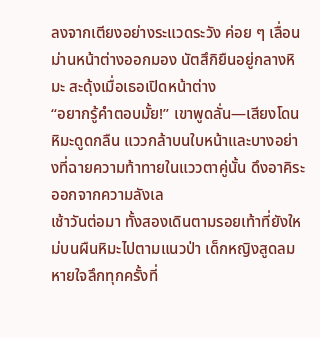ลงจากเตียงอย่างระแวดระวัง ค่อย ๆ เลื่อนม่านหน้าต่างออกมอง นัตสึกิยืนอยู่กลางหิมะ สะดุ้งเมื่อเธอเปิดหน้าต่าง
“อยากรู้คำตอบมั้ย!” เขาพูดลั่น—เสียงโดนหิมะดูดกลืน แววกล้าบนใบหน้าและบางอย่างที่ฉายความท้าทายในแววตาคู่นั้น ดึงอาคิระออกจากความลังเล
เช้าวันต่อมา ทั้งสองเดินตามรอยเท้าที่ยังใหม่บนผืนหิมะไปตามแนวป่า เด็กหญิงสูดลมหายใจลึกทุกครั้งที่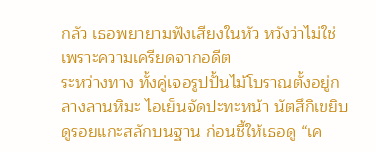กลัว เธอพยายามฟังเสียงในหัว หวังว่าไม่ใช่เพราะความเครียดจากอดีต
ระหว่างทาง ทั้งคู่เจอรูปปั้นไม้โบราณตั้งอยู่กลางลานหิมะ ไอเย็นจัดปะทะหน้า นัตสึกิเขยิบดูรอยแกะสลักบนฐาน ก่อนชี้ให้เธอดู “เค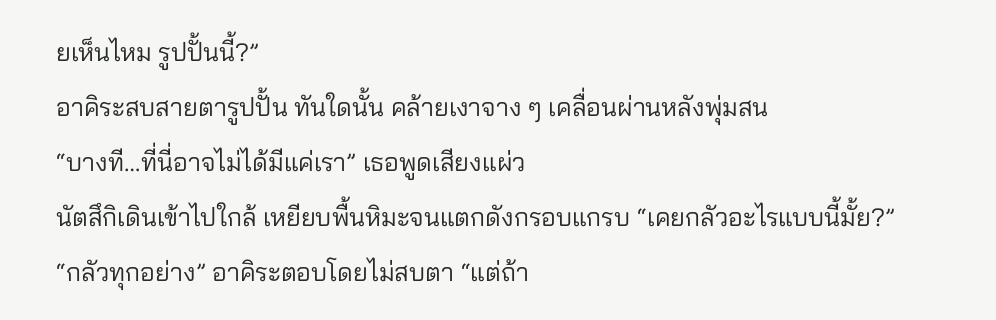ยเห็นไหม รูปปั้นนี้?”
อาคิระสบสายตารูปปั้น ทันใดนั้น คล้ายเงาจาง ๆ เคลื่อนผ่านหลังพุ่มสน
“บางที…ที่นี่อาจไม่ได้มีแค่เรา” เธอพูดเสียงแผ่ว
นัตสึกิเดินเข้าไปใกล้ เหยียบพื้นหิมะจนแตกดังกรอบแกรบ “เคยกลัวอะไรแบบนี้มั้ย?”
“กลัวทุกอย่าง” อาคิระตอบโดยไม่สบตา “แต่ถ้า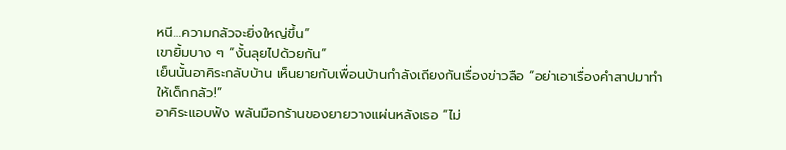หนี…ความกลัวจะยิ่งใหญ่ขึ้น”
เขายิ้มบาง ๆ “งั้นลุยไปด้วยกัน”
เย็นนั้นอาคิระกลับบ้าน เห็นยายกับเพื่อนบ้านกำลังเถียงกันเรื่องข่าวลือ “อย่าเอาเรื่องคำสาปมาทำให้เด็กกลัว!”
อาคิระแอบฟัง พลันมือกร้านของยายวางแผ่นหลังเธอ “ไม่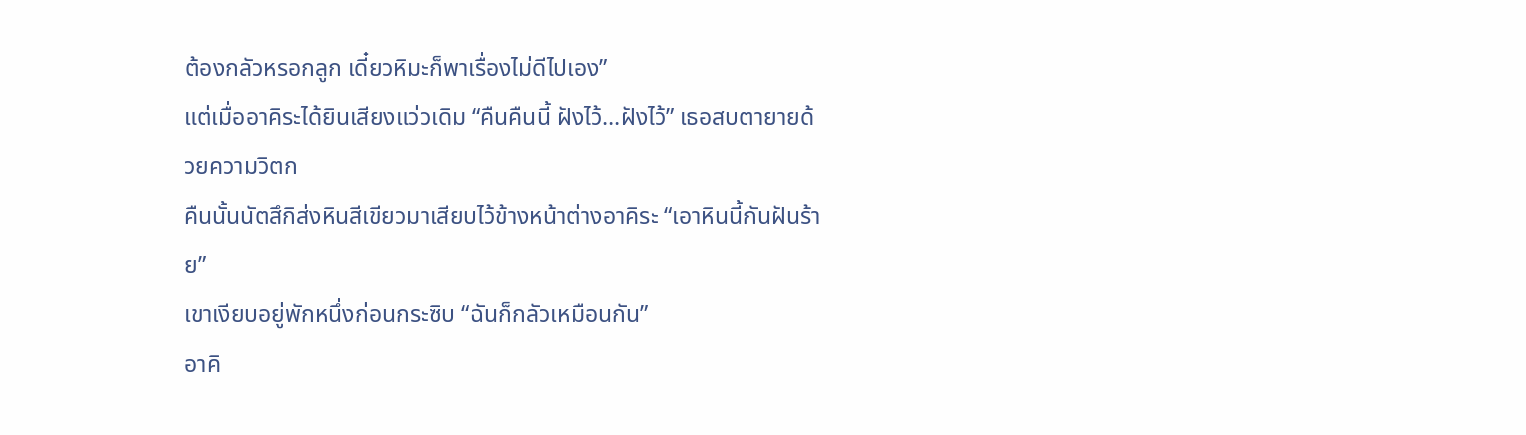ต้องกลัวหรอกลูก เดี๋ยวหิมะก็พาเรื่องไม่ดีไปเอง”
แต่เมื่ออาคิระได้ยินเสียงแว่วเดิม “คืนคืนนี้ ฝังไว้…ฝังไว้” เธอสบตายายด้วยความวิตก
คืนนั้นนัตสึกิส่งหินสีเขียวมาเสียบไว้ข้างหน้าต่างอาคิระ “เอาหินนี้กันฝันร้าย”
เขาเงียบอยู่พักหนึ่งก่อนกระซิบ “ฉันก็กลัวเหมือนกัน”
อาคิ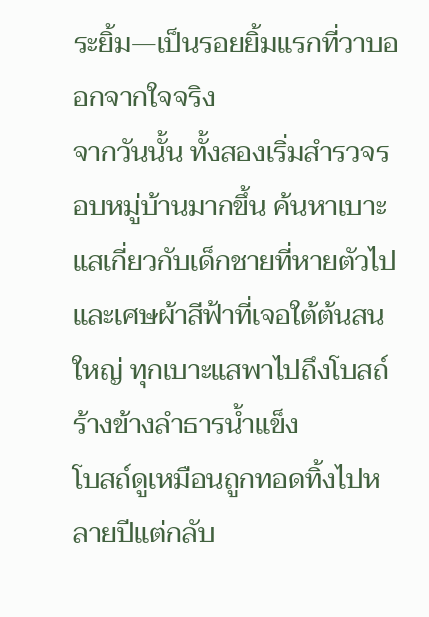ระยิ้ม—เป็นรอยยิ้มแรกที่วาบออกจากใจจริง
จากวันนั้น ทั้งสองเริ่มสำรวจรอบหมู่บ้านมากขึ้น ค้นหาเบาะแสเกี่ยวกับเด็กชายที่หายตัวไปและเศษผ้าสีฟ้าที่เจอใต้ต้นสนใหญ่ ทุกเบาะแสพาไปถึงโบสถ์ร้างข้างลำธารน้ำแข็ง
โบสถ์ดูเหมือนถูกทอดทิ้งไปหลายปีแต่กลับ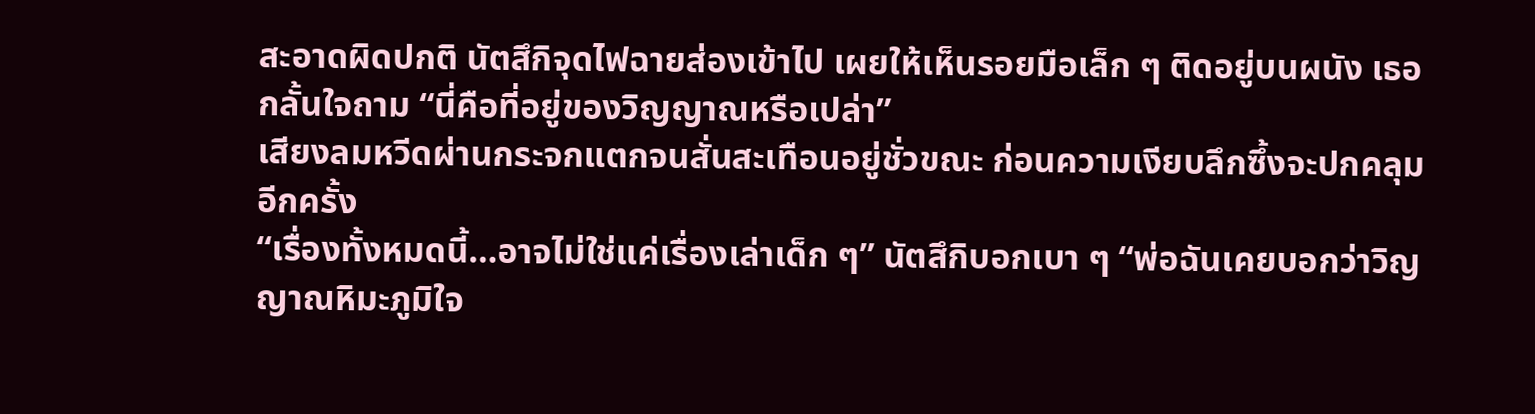สะอาดผิดปกติ นัตสึกิจุดไฟฉายส่องเข้าไป เผยให้เห็นรอยมือเล็ก ๆ ติดอยู่บนผนัง เธอกลั้นใจถาม “นี่คือที่อยู่ของวิญญาณหรือเปล่า”
เสียงลมหวีดผ่านกระจกแตกจนสั่นสะเทือนอยู่ชั่วขณะ ก่อนความเงียบลึกซึ้งจะปกคลุมอีกครั้ง
“เรื่องทั้งหมดนี้…อาจไม่ใช่แค่เรื่องเล่าเด็ก ๆ” นัตสึกิบอกเบา ๆ “พ่อฉันเคยบอกว่าวิญญาณหิมะภูมิใจ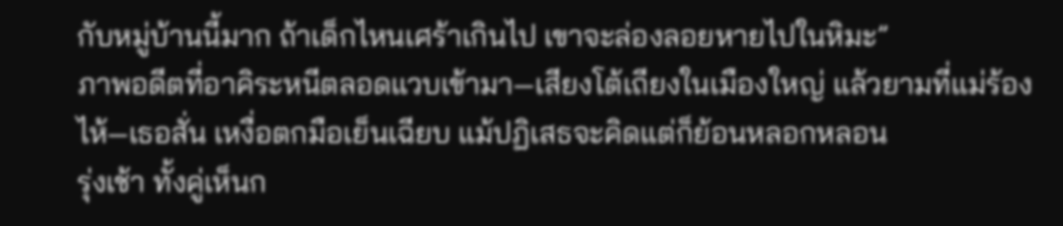กับหมู่บ้านนี้มาก ถ้าเด็กไหนเศร้าเกินไป เขาจะล่องลอยหายไปในหิมะ”
ภาพอดีตที่อาคิระหนีตลอดแวบเข้ามา—เสียงโต้เถียงในเมืองใหญ่ แล้วยามที่แม่ร้องไห้—เธอสั่น เหงื่อตกมือเย็นเฉียบ แม้ปฏิเสธจะคิดแต่ก็ย้อนหลอกหลอน
รุ่งเช้า ทั้งคู่เห็นก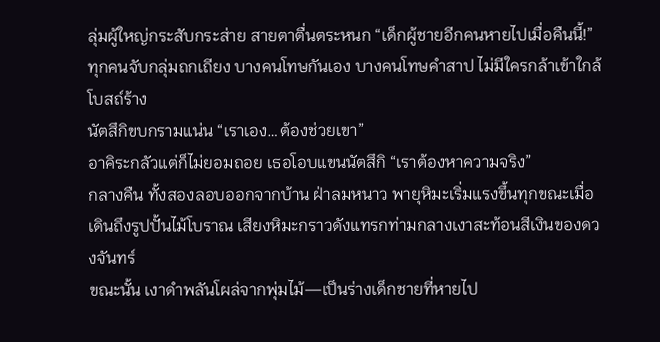ลุ่มผู้ใหญ่กระสับกระส่าย สายตาตื่นตระหนก “เด็กผู้ชายอีกคนหายไปเมื่อคืนนี้!”
ทุกคนจับกลุ่มถกเถียง บางคนโทษกันเอง บางคนโทษคำสาป ไม่มีใครกล้าเข้าใกล้โบสถ์ร้าง
นัตสึกิขบกรามแน่น “เราเอง…ต้องช่วยเขา”
อาคิระกลัวแต่ก็ไม่ยอมถอย เธอโอบแขนนัตสึกิ “เราต้องหาความจริง”
กลางคืน ทั้งสองลอบออกจากบ้าน ฝ่าลมหนาว พายุหิมะเริ่มแรงขึ้นทุกขณะเมื่อเดินถึงรูปปั้นไม้โบราณ เสียงหิมะกราวดังแทรกท่ามกลางเงาสะท้อนสีเงินของดวงจันทร์
ขณะนั้น เงาดำพลันโผล่จากพุ่มไม้—เป็นร่างเด็กชายที่หายไป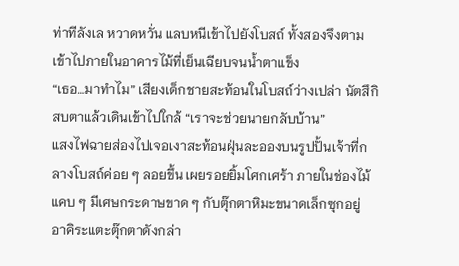ท่าทีลังเล หวาดหวั่น แลบหนีเข้าไปยังโบสถ์ ทั้งสองจึงตามเข้าไปภายในอาคารไม้ที่เย็นเฉียบจนน้ำตาแข็ง
“เธอ…มาทำไม” เสียงเด็กชายสะท้อนในโบสถ์ว่างเปล่า นัตสึกิสบตาแล้วเดินเข้าไปใกล้ “เราจะช่วยนายกลับบ้าน”
แสงไฟฉายส่องไปเจอเงาสะท้อนฝุ่นละอองบนรูปปั้นเจ้าที่กลางโบสถ์ค่อย ๆ ลอยขึ้น เผยรอยยิ้มโศกเศร้า ภายในช่องไม้แคบ ๆ มีเศษกระดาษขาด ๆ กับตุ๊กตาหิมะขนาดเล็กซุกอยู่
อาคิระแตะตุ๊กตาดังกล่า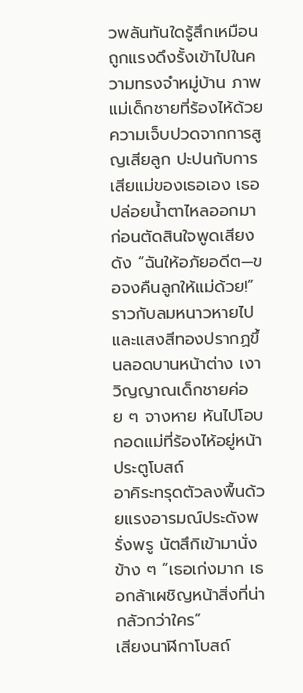วพลันทันใดรู้สึกเหมือนถูกแรงดึงรั้งเข้าไปในความทรงจำหมู่บ้าน ภาพแม่เด็กชายที่ร้องไห้ด้วยความเจ็บปวดจากการสูญเสียลูก ปะปนกับการเสียแม่ของเธอเอง เธอปล่อยน้ำตาไหลออกมาก่อนตัดสินใจพูดเสียงดัง “ฉันให้อภัยอดีต—ขอจงคืนลูกให้แม่ด้วย!”
ราวกับลมหนาวหายไปและแสงสีทองปรากฏขึ้นลอดบานหน้าต่าง เงาวิญญาณเด็กชายค่อย ๆ จางหาย หันไปโอบกอดแม่ที่ร้องไห้อยู่หน้าประตูโบสถ์
อาคิระทรุดตัวลงพื้นด้วยแรงอารมณ์ประดังพรั่งพรู นัตสึกิเข้ามานั่งข้าง ๆ “เธอเก่งมาก เธอกล้าเผชิญหน้าสิ่งที่น่ากลัวกว่าใคร”
เสียงนาฬิกาโบสถ์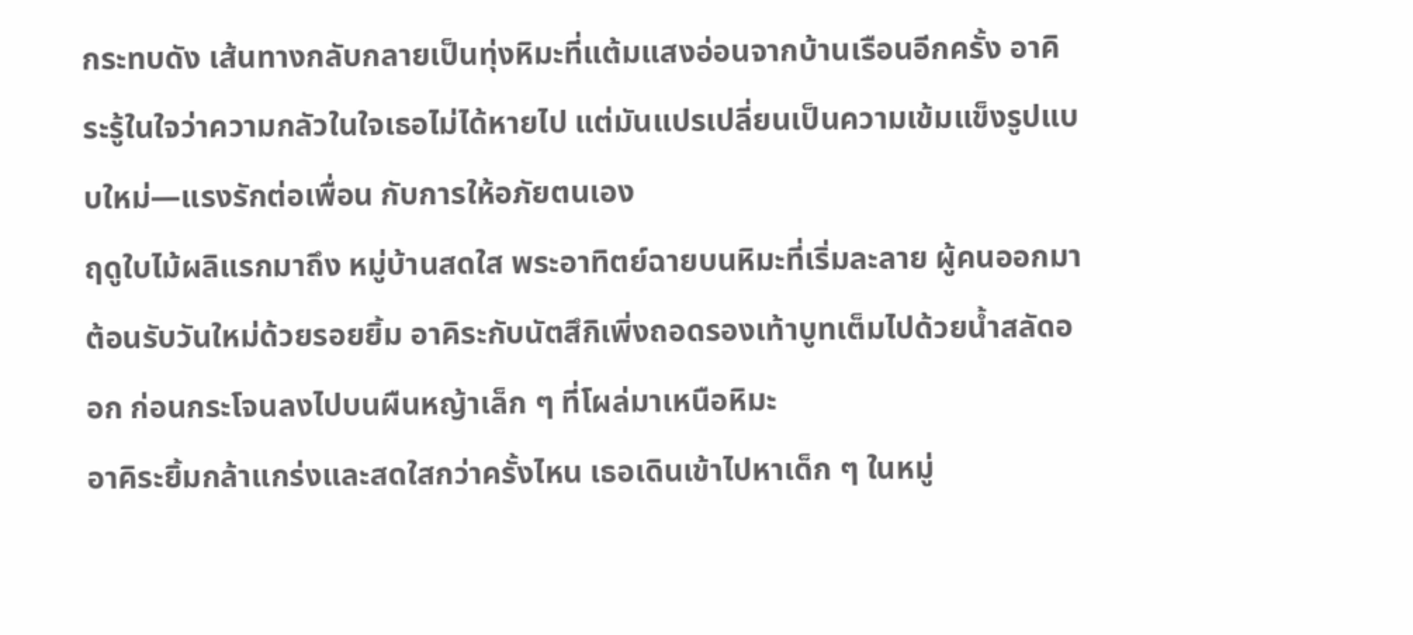กระทบดัง เส้นทางกลับกลายเป็นทุ่งหิมะที่แต้มแสงอ่อนจากบ้านเรือนอีกครั้ง อาคิระรู้ในใจว่าความกลัวในใจเธอไม่ได้หายไป แต่มันแปรเปลี่ยนเป็นความเข้มแข็งรูปแบบใหม่—แรงรักต่อเพื่อน กับการให้อภัยตนเอง
ฤดูใบไม้ผลิแรกมาถึง หมู่บ้านสดใส พระอาทิตย์ฉายบนหิมะที่เริ่มละลาย ผู้คนออกมาต้อนรับวันใหม่ด้วยรอยยิ้ม อาคิระกับนัตสึกิเพิ่งถอดรองเท้าบูทเต็มไปด้วยน้ำสลัดออก ก่อนกระโจนลงไปบนผืนหญ้าเล็ก ๆ ที่โผล่มาเหนือหิมะ
อาคิระยิ้มกล้าแกร่งและสดใสกว่าครั้งไหน เธอเดินเข้าไปหาเด็ก ๆ ในหมู่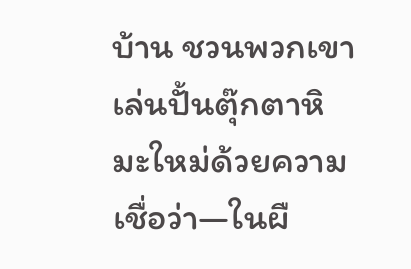บ้าน ชวนพวกเขาเล่นปั้นตุ๊กตาหิมะใหม่ด้วยความเชื่อว่า—ในผื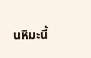นหิมะนี้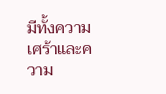มีทั้งความเศร้าและความ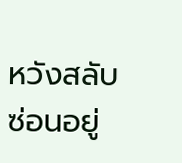หวังสลับซ่อนอยู่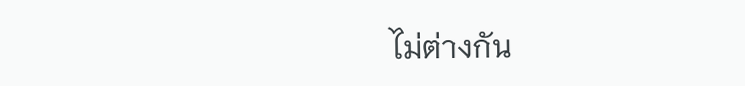ไม่ต่างกัน